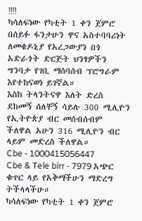‼‼
ካሳለፍነው የካቲት 1 ቀን ጀምሮ በሰይፉ ፋንታሁን ዋና አስተባባሪነት ለመቄዶኒያ የአረጋውያን በጎ አድራጎት ድርጅት ህንፃዎችን ግንባታ የገቢ ማሰባሰብ ፕሮግራም እየተከናወነ ይገኛል።
እስከ ትላንትናዋ እለት ድረስ ደከመኝ ሰለቸኝ ሳይሉ 300 ሚሊዮን የኢትዮጵያ ብር መሰብሰብም ችለዋል አሁን 316 ሚሊዮን ብር ላይም መድረስ ችለዋል።
Cbe - 1000415056447
Cbe & Tele birr - 7979 አጭር ቁጥር ላይ የአቅማችሁን ማድረግ ትችላላችሁ።
ካሳለፍነው የካቲት 1 ቀን ጀምሮ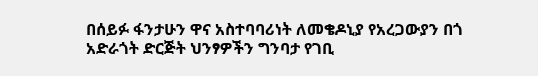በሰይፉ ፋንታሁን ዋና አስተባባሪነት ለመቄዶኒያ የአረጋውያን በጎ አድራጎት ድርጅት ህንፃዎችን ግንባታ የገቢ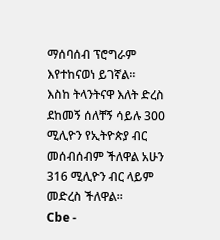ማሰባሰብ ፕሮግራም እየተከናወነ ይገኛል።
እስከ ትላንትናዋ እለት ድረስ ደከመኝ ሰለቸኝ ሳይሉ 300 ሚሊዮን የኢትዮጵያ ብር መሰብሰብም ችለዋል አሁን 316 ሚሊዮን ብር ላይም መድረስ ችለዋል።
Cbe -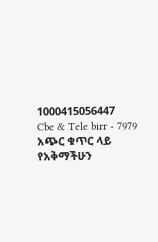1000415056447
Cbe & Tele birr - 7979 አጭር ቁጥር ላይ የአቅማችሁን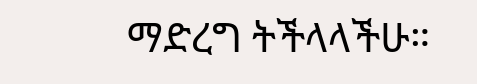ማድረግ ትችላላችሁ።